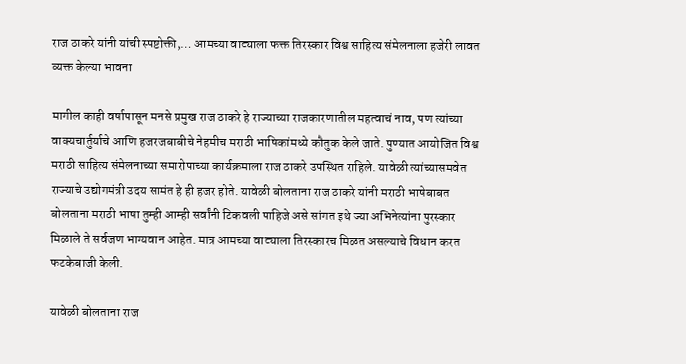राज ठाकरे यांनी यांची स्पष्टोक्ती,… आमच्या वाट्याला फक्त तिरस्कार विश्व साहित्य संमेलनाला हजेरी लावत व्यक्त केल्या भावना

मागील काही वर्षापासून मनसे प्रमुख राज ठाकरे हे राज्याच्या राजकारणातील महत्वाचं नाव, पण त्यांच्या वाक्यचार्तुर्याचे आणि हजरजबाबीचे नेहमीच मराठी भाषिकांमध्ये कौतुक केले जाते. पुण्यात आयोजित विश्व मराठी साहित्य संमेलनाच्या समारोपाच्या कार्यक्रमाला राज ठाकरे उपस्थित राहिले. यावेळी त्यांच्यासमवेत राज्याचे उद्योगमंत्री उदय सामंत हे ही हजर होते. यावेळी बोलताना राज ठाकरे यांनी मराठी भाषेबाबत बोलताना मराठी भाषा तुम्ही आम्ही सर्वांनी टिकवली पाहिजे असे सांगत इथे ज्या अभिनेत्यांना पुरस्कार मिळाले ते सर्वजण भाग्यवान आहेत. मात्र आमच्या वाट्याला तिरस्कारच मिळत असल्याचे विधान करत फटकेबाजी केली.

यावेळी बोलताना राज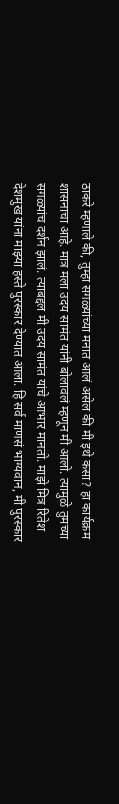ठाकरे म्हणाले की, तुम्हा सगळ्यांच्या मनात आलं असेल की मी इथे कसा? हा कार्यक्रम शासनाचा आहे. मात्र मला उदय सामंत यांनी बोलावलं म्हणून मी आलो. त्यामुळे तुमच्या सगळ्यांच दर्शन झालं. त्याबद्दल मी उदय सामंत यांचे आभार मानतो. माझे मित्र रितेश देशमुख यांना माझ्या हस्ते पुरस्कार देण्यात आला. हि सर्व माणसं भाग्यवान, मी पुरस्कार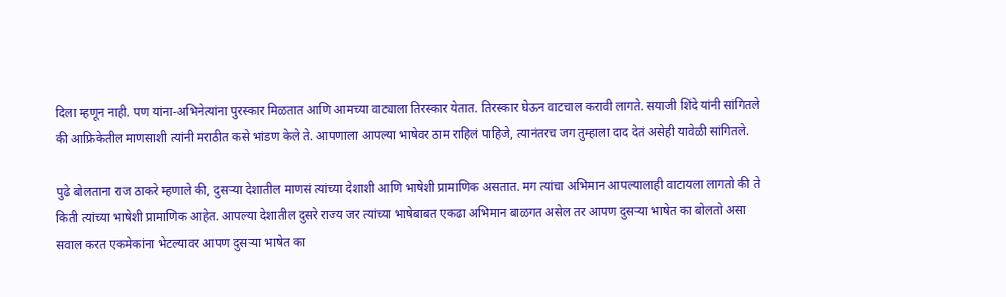दिला म्हणून नाही. पण यांना-अभिनेत्यांना पुरस्कार मिळतात आणि आमच्या वाट्याला तिरस्कार येतात. तिरस्कार घेऊन वाटचाल करावी लागते. सयाजी शिंदे यांनी सांगितले की आफ्रिकेतील माणसाशी त्यांनी मराठीत कसे भांडण केले ते. आपणाला आपल्या भाषेवर ठाम राहिलं पाहिजे, त्यानंतरच जग तुम्हाला दाद देतं असेही यावेळी सांगितले.

पुढे बोलताना राज ठाकरे म्हणाले की, दुसऱ्या देशातील माणसं त्यांच्या देशाशी आणि भाषेशी प्रामाणिक असतात. मग त्यांचा अभिमान आपल्यालाही वाटायला लागतो की ते किती त्यांच्या भाषेशी प्रामाणिक आहेत. आपल्या देशातील दुसरे राज्य जर त्यांच्या भाषेबाबत एकढा अभिमान बाळगत असेल तर आपण दुसऱ्या भाषेत का बोलतो असा सवाल करत एकमेकांना भेटल्यावर आपण दुसऱ्या भाषेत का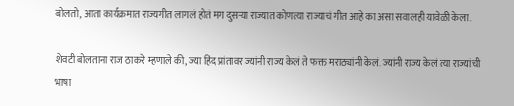बोलतो, आता कार्यक्रमात राज्यगीत लागलं होतं मग दुसऱ्या राज्यात कोणत्या राज्याचं गीत आहे का असा सवालही यावेळी केला.

शेवटी बोलताना राज ठाकरे म्हणाले की, ज्या हिंद प्रांतावर ज्यांनी राज्य केलं ते फक्त मराठ्यांनी केलं. ज्यांनी राज्य केलं त्या राज्यांची भाषा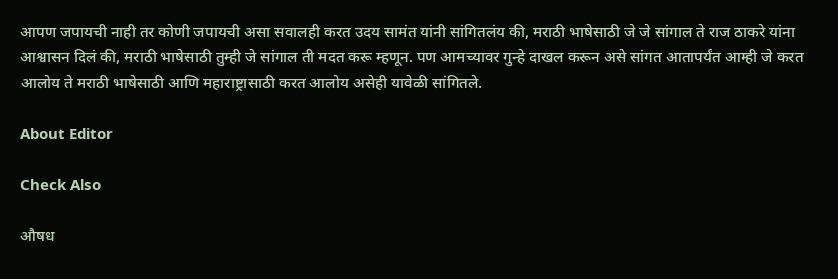आपण जपायची नाही तर कोणी जपायची असा सवालही करत उदय सामंत यांनी सांगितलंय की, मराठी भाषेसाठी जे जे सांगाल ते राज ठाकरे यांना आश्वासन दिलं की, मराठी भाषेसाठी तुम्ही जे सांगाल ती मदत करू म्हणून. पण आमच्यावर गुन्हे दाखल करून असे सांगत आतापर्यंत आम्ही जे करत आलोय ते मराठी भाषेसाठी आणि महाराष्ट्रासाठी करत आलोय असेही यावेळी सांगितले.

About Editor

Check Also

औषध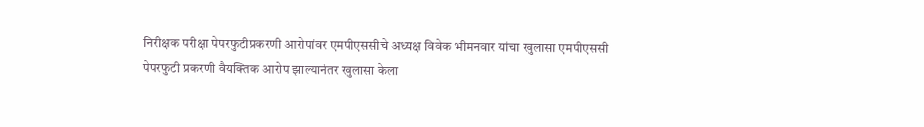निरीक्षक परीक्षा पेपरफुटीप्रकरणी आरोपांवर एमपीएससीचे अध्यक्ष विवेक भीमनवार यांचा खुलासा एमपीएससी पेपरफुटी प्रकरणी वैयक्तिक आरोप झाल्यानंतर खुलासा केला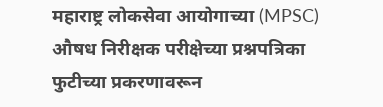महाराष्ट्र लोकसेवा आयोगाच्या (MPSC) औषध निरीक्षक परीक्षेच्या प्रश्नपत्रिका फुटीच्या प्रकरणावरून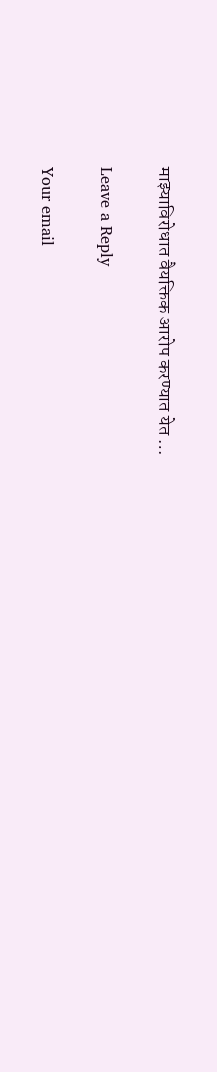माझ्याविरोधात वैयक्तिक आरोप करण्यात येत …

Leave a Reply

Your email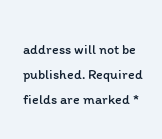address will not be published. Required fields are marked *